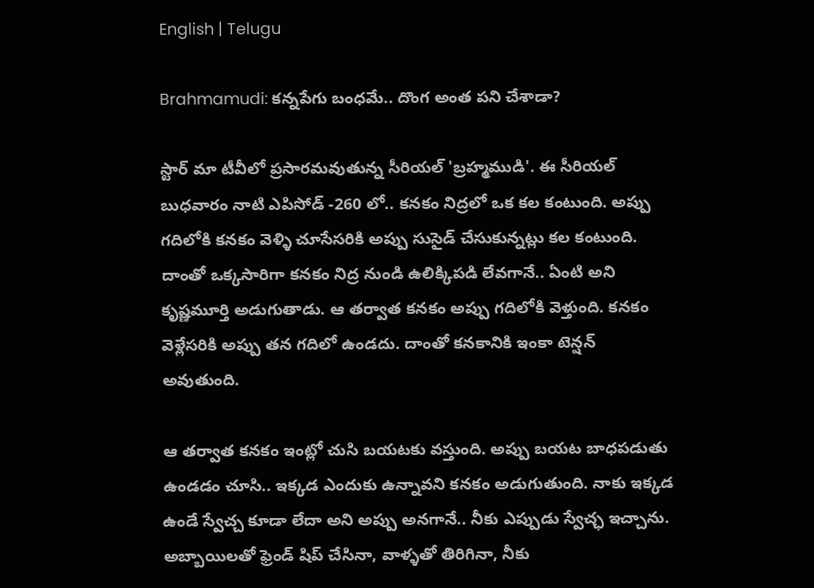English | Telugu

Brahmamudi: కన్నపేగు బంధమే.. దొంగ అంత పని చేశాడా?

స్టార్ మా టీవీలో ప్రసారమవుతున్న సీరియల్ 'బ్రహ్మముడి'. ఈ సీరియల్ బుధవారం నాటి ఎపిసోడ్ -260 లో.. కనకం నిద్రలో ఒక కల కంటుంది. అప్పు గదిలోకి కనకం వెళ్ళి చూసేసరికి అప్పు సుసైడ్ చేసుకున్నట్లు కల కంటుంది. దాంతో ఒక్కసారిగా‌ కనకం నిద్ర నుండి ఉలిక్కిపడి లేవగానే.. ఏంటి అని కృష్ణమూర్తి అడుగుతాడు. ఆ తర్వాత కనకం అప్పు గదిలోకి వెళ్తుంది. కనకం వెళ్లేసరికి అప్పు తన గదిలో ఉండదు. దాంతో కనకానికి ఇంకా టెన్షన్ అవుతుంది.

ఆ తర్వాత కనకం ఇంట్లో చుసి బయటకు వస్తుంది. అప్పు బయట బాధపడుతు ఉండడం చూసి.. ఇక్కడ ఎందుకు ఉన్నావని కనకం అడుగుతుంది. నాకు ఇక్కడ ఉండే స్వేచ్చ కూడా లేదా అని అప్పు అనగానే.. నీకు ఎప్పుడు స్వేచ్ఛ ఇచ్చాను. అబ్బాయిలతో ఫ్రెండ్ షిప్ చేసినా, వాళ్ళతో తిరిగినా, నీకు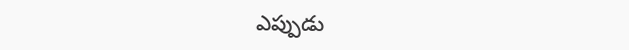ఎప్పుడు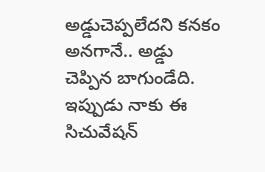అడ్డుచెప్పలేదని కనకం అనగానే.. అడ్డు చెప్పిన బాగుండేది. ఇప్పుడు నాకు ఈ సిచువేషన్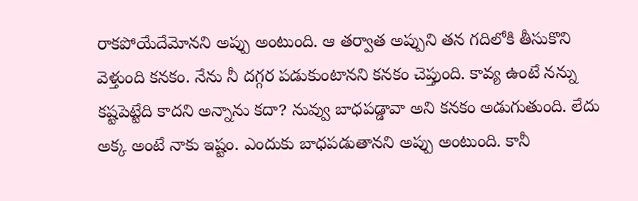రాకపోయేదేమోనని అప్పు అంటుంది. ఆ తర్వాత అప్పుని తన గదిలోకి తీసుకొని వెళ్తుంది కనకం. నేను నీ దగ్గర పడుకుంటానని కనకం చెప్తుంది. కావ్య ఉంటే నన్ను కష్టపెట్టేది కాదని అన్నాను కదా? నువ్వు బాధపడ్డావా అని కనకం అడుగుతుంది. లేదు అక్క అంటే నాకు ఇష్టం. ఎందుకు బాధపడుతానని అప్పు అంటుంది. కానీ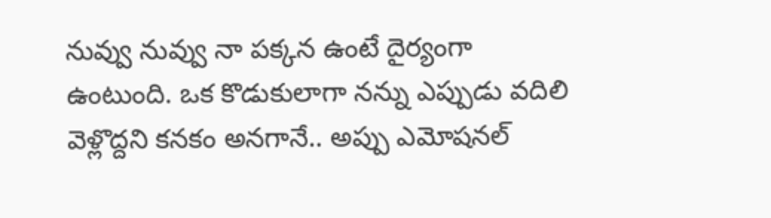నువ్వు నువ్వు నా పక్కన ఉంటే దైర్యంగా ఉంటుంది. ఒక కొడుకులాగా నన్ను ఎప్పుడు వదిలి వెళ్లొద్దని కనకం అనగానే.. అప్పు ఎమోషనల్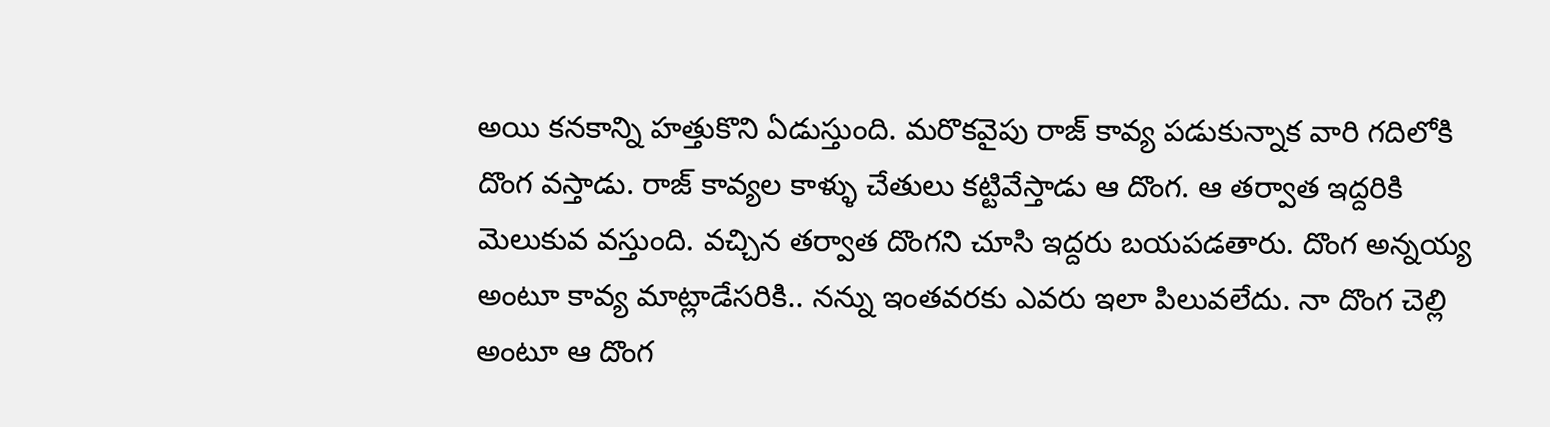అయి కనకాన్ని హత్తుకొని ఏడుస్తుంది. మరొకవైపు రాజ్ కావ్య పడుకున్నాక వారి గదిలోకి దొంగ వస్తాడు. రాజ్ కావ్యల కాళ్ళు చేతులు కట్టివేస్తాడు ఆ దొంగ. ఆ తర్వాత ఇద్దరికి మెలుకువ వస్తుంది. వచ్చిన తర్వాత దొంగని చూసి ఇద్దరు బయపడతారు‌‌. దొంగ అన్నయ్య అంటూ కావ్య మాట్లాడేసరికి.. నన్ను ఇంతవరకు ఎవరు ఇలా పిలువలేదు. నా దొంగ చెల్లి అంటూ ఆ దొంగ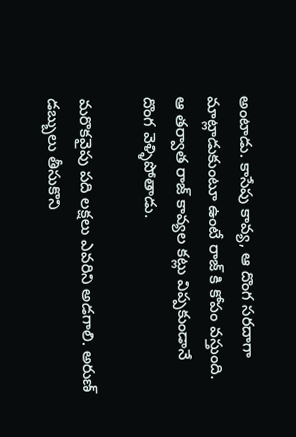అంటాడు‌. కాసేపు కావ్య, ఆ దొంగ సరదాగా మాట్లాడుకుంటూ ఉంటే రాజ్ కి కోపం వస్తుంది. ఆ తర్వాత రాజ్ కావ్యల కట్లు విప్పకుండానే దొంగ వెళ్ళిపోతాడు.

మరొకవైపు పది లక్షలు ఎవరిని అడగాలి. అరుణ్ డబ్బులు తీసుకొని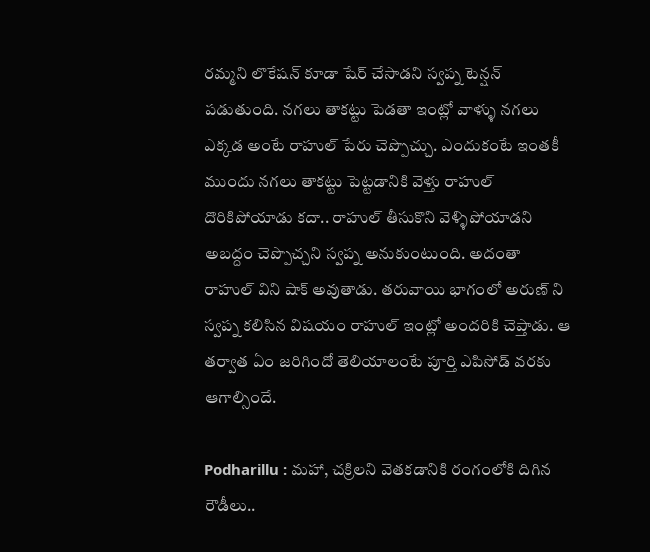రమ్మని లొకేషన్ కూడా షేర్ చేసాడని స్వప్న టెన్షన్ పడుతుంది. నగలు తాకట్టు పెడతా ఇంట్లో వాళ్ళు నగలు ఎక్కడ అంటే రాహుల్ పేరు చెప్పొచ్చు. ఎందుకంటే ఇంతకీ ముందు నగలు తాకట్టు పెట్టడానికి వెళ్తు రాహుల్ దొరికిపోయాడు కదా.. రాహుల్ తీసుకొని వెళ్ళిపోయాడని అబద్దం చెప్పొచ్చని స్వప్న అనుకుంటుంది. అదంతా రాహుల్ విని షాక్ అవుతాడు. తరువాయి భాగంలో అరుణ్ ని స్వప్న కలిసిన విషయం రాహుల్ ఇంట్లో అందరికి చెప్తాడు. ఆ తర్వాత ఏం జరిగిందో తెలియాలంటే పూర్తి ఎపిసోడ్ వరకు ఆగాల్సిందే.

Podharillu : మహా, చక్రిలని వెతకడానికి రంగంలోకి దిగిన రౌడీలు..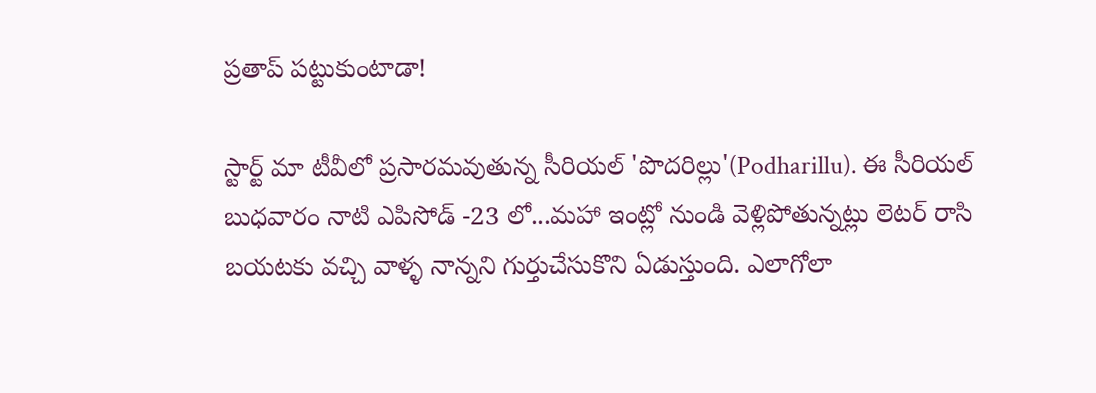ప్రతాప్ పట్టుకుంటాడా!

స్టార్ట్ మా టీవీలో ప్రసారమవుతున్న సీరియల్ 'పొదరిల్లు'(Podharillu). ఈ సీరియల్ బుధవారం నాటి ఎపిసోడ్ -23 లో...మహా ఇంట్లో నుండి వెళ్లిపోతున్నట్లు లెటర్ రాసి బయటకు వచ్చి వాళ్ళ నాన్నని గుర్తుచేసుకొని ఏడుస్తుంది. ఎలాగోలా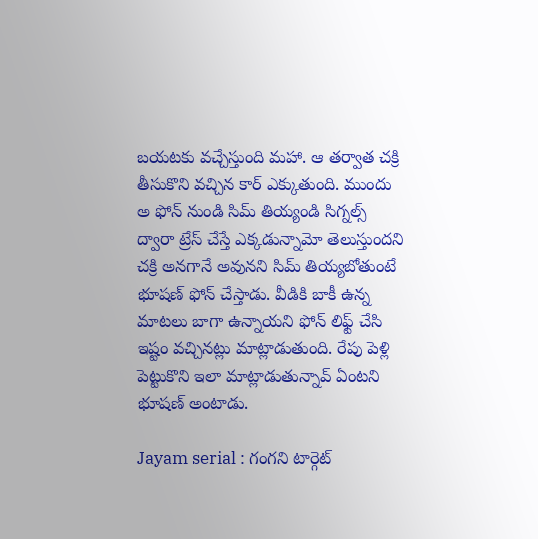బయటకు వచ్చేస్తుంది మహా. ఆ తర్వాత చక్రి తీసుకొని వచ్చిన కార్ ఎక్కుతుంది. ముందు అ ఫోన్ నుండి సిమ్ తియ్యండి సిగ్నల్స్ ద్వారా ట్రేస్ చేస్తే ఎక్కడున్నామో తెలుస్తుందని చక్రి అనగానే అవునని సిమ్ తియ్యబోతుంటే భూషణ్ ఫోన్ చేస్తాడు. వీడికి బాకీ ఉన్న మాటలు బాగా ఉన్నాయని ఫోన్ లిఫ్ట్ చేసి ఇష్టం వచ్చినట్లు మాట్లాడుతుంది. రేపు పెళ్లి పెట్టుకొని ఇలా మాట్లాడుతున్నావ్ ఏంటని భూషణ్ అంటాడు.

Jayam serial : గంగని టార్గెట్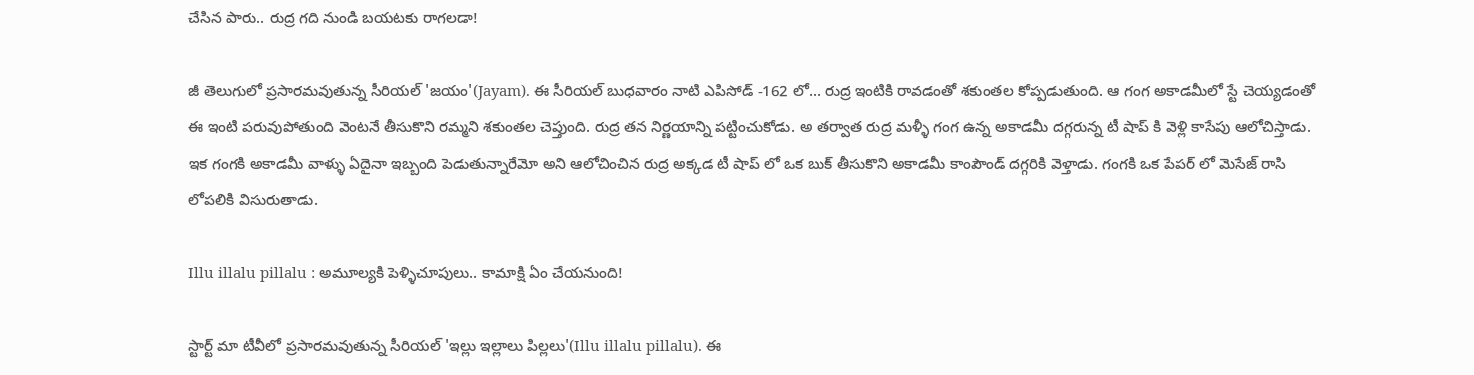చేసిన పారు.. రుద్ర గది నుండి బయటకు రాగలడా!

జీ తెలుగులో ప్రసారమవుతున్న సీరియల్ 'జయం'(Jayam). ఈ సీరియల్ బుధవారం నాటి ఎపిసోడ్ -162 లో... రుద్ర ఇంటికి రావడంతో శకుంతల కోప్పడుతుంది. ఆ గంగ అకాడమీలో స్టే చెయ్యడంతో ఈ ఇంటి పరువుపోతుంది వెంటనే తీసుకొని రమ్మని శకుంతల చెప్తుంది. రుద్ర తన నిర్ణయాన్ని పట్టించుకోడు. అ తర్వాత రుద్ర మళ్ళీ గంగ ఉన్న అకాడమీ దగ్గరున్న టీ షాప్ కి వెళ్లి కాసేపు ఆలోచిస్తాడు. ఇక గంగకి అకాడమీ వాళ్ళు ఏదైనా ఇబ్బంది పెడుతున్నారేమో అని ఆలోచించిన రుద్ర అక్కడ టీ షాప్ లో ఒక బుక్ తీసుకొని అకాడమీ కాంపౌండ్ దగ్గరికి వెళ్తాడు. గంగకి ఒక పేపర్ లో మెసేజ్ రాసి లోపలికి విసురుతాడు.

Illu illalu pillalu : అమూల్యకి పెళ్ళిచూపులు.. కామాక్షి ఏం చేయనుంది!

స్టార్ట్ మా టీవీలో ప్రసారమవుతున్న సీరియల్ 'ఇల్లు ఇల్లాలు పిల్లలు'(Illu illalu pillalu). ఈ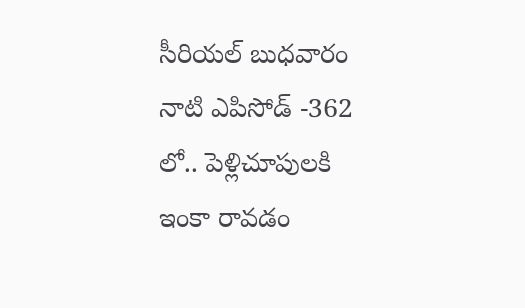సీరియల్ బుధవారం నాటి ఎపిసోడ్ -362 లో.. పెళ్లిచూపులకి ఇంకా రావడం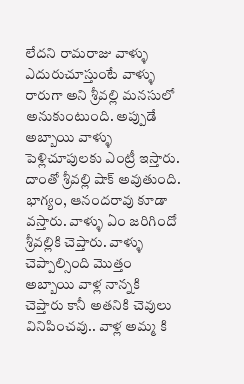లేదని రామరాజు వాళ్ళు ఎదురుచూస్తుంటే వాళ్ళు రారుగా అని శ్రీవల్లి మనసులో అనుకుంటుంది. అప్పుడే అబ్బాయి వాళ్ళు పెళ్లిచూపులకు ఎంట్రీ ఇస్తారు‌. దాంతో శ్రీవల్లి షాక్ అవుతుంది. భాగ్యం, ఆనందరావు కూడా వస్తారు. వాళ్ళు ఏం జరిగిందో శ్రీవల్లికి చెప్తారు. వాళ్ళు చెప్పాల్సింది మొత్తం అబ్బాయి వాళ్ల నాన్నకి చెప్తారు కానీ అతనికి చెవులు వినిపించవు.. వాళ్ల అమ్మ కి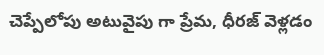చెప్పేలోపు అటువైపు గా ప్రేమ, ధీరజ్ వెళ్లడం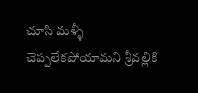చూసి మళ్ళీ చెప్పలేకపోయామని శ్రీవల్లికి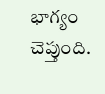భాగ్యం చెప్తుంది.